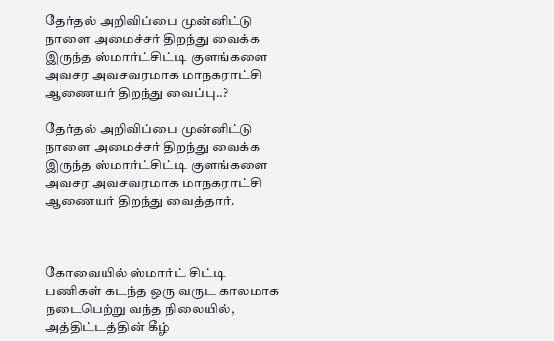தேர்தல் அறிவிப்பை முன்னிட்டு நாளை அமைச்சர் திறந்து வைக்க இருந்த ஸ்மார்ட்சிட்டி குளங்களை அவசர அவசவரமாக மாநகராட்சி ஆணையர் திறந்து வைப்பு..?

தேர்தல் அறிவிப்பை முன்னிட்டு நாளை அமைச்சர் திறந்து வைக்க இருந்த ஸ்மார்ட்சிட்டி குளங்களை அவசர அவசவரமாக மாநகராட்சி ஆணையர் திறந்து வைத்தார்.



கோவையில் ஸ்மார்ட் சிட்டி பணிகள் கடந்த ஒரு வருட காலமாக நடைபெற்று வந்த நிலையில், அத்திட்டத்தின் கீழ்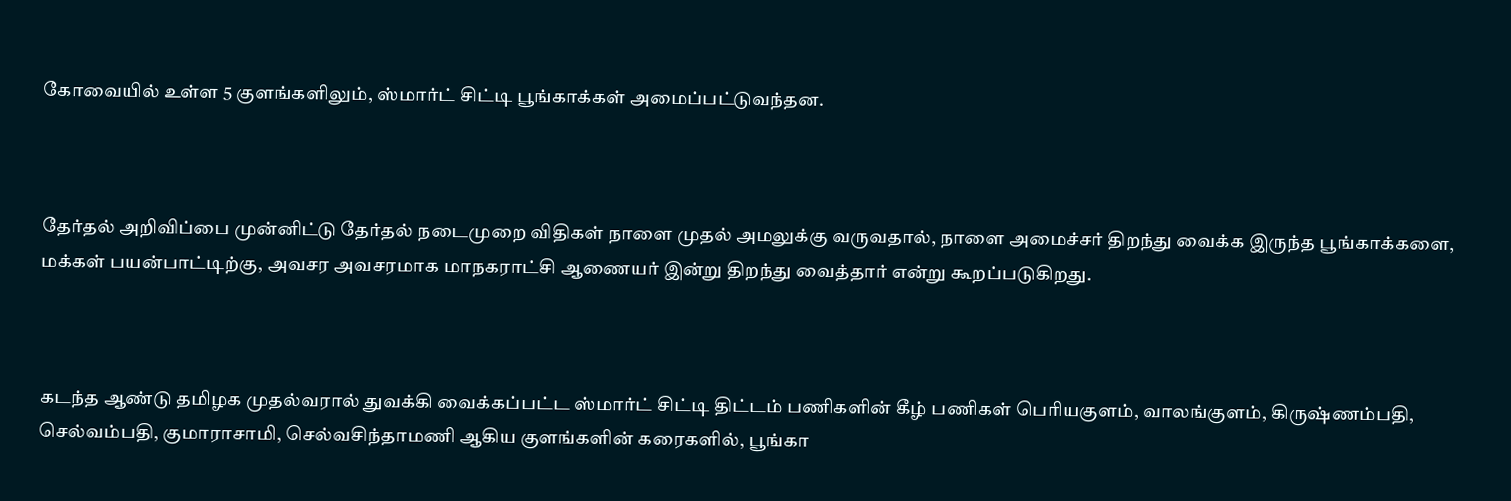கோவையில் உள்ள 5 குளங்களிலும், ஸ்மார்ட் சிட்டி பூங்காக்கள் அமைப்பட்டுவந்தன.



தேர்தல் அறிவிப்பை முன்னிட்டு தேர்தல் நடைமுறை விதிகள் நாளை முதல் அமலுக்கு வருவதால், நாளை அமைச்சர் திறந்து வைக்க இருந்த பூங்காக்களை, மக்கள் பயன்பாட்டிற்கு, அவசர அவசரமாக மாநகராட்சி ஆணையர் இன்று திறந்து வைத்தார் என்று கூறப்படுகிறது.



கடந்த ஆண்டு தமிழக முதல்வரால் துவக்கி வைக்கப்பட்ட ஸ்மார்ட் சிட்டி திட்டம் பணிகளின் கீழ் பணிகள் பெரியகுளம், வாலங்குளம், கிருஷ்ணம்பதி, செல்வம்பதி, குமாராசாமி, செல்வசிந்தாமணி ஆகிய குளங்களின் கரைகளில், பூங்கா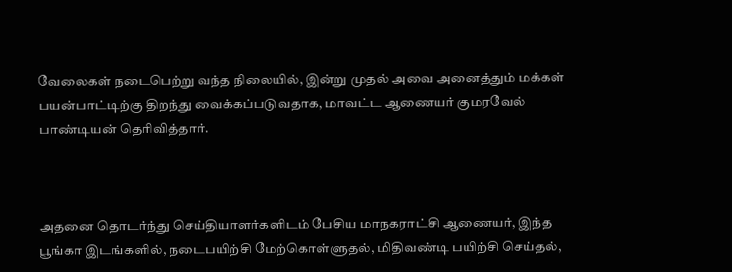வேலைகள் நடைபெற்று வந்த நிலையில், இன்று முதல் அவை அனைத்தும் மக்கள் பயன்பாட்டிற்கு திறந்து வைக்கப்படுவதாக, மாவட்ட ஆணையர் குமரவேல் பாண்டியன் தெரிவித்தார்.



அதனை தொடர்ந்து செய்தியாளர்களிடம் பேசிய மாநகராட்சி ஆணையர், இந்த பூங்கா இடங்களில், நடைபயிற்சி மேற்கொள்ளுதல், மிதிவண்டி பயிற்சி செய்தல்,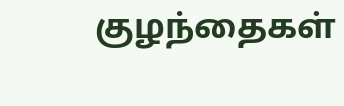குழந்தைகள்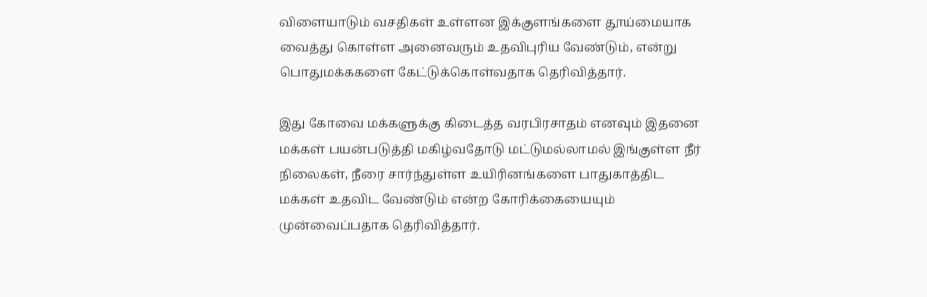விளையாடும் வசதிகள் உள்ளன இக்குளங்களை தூய்மையாக வைத்து கொள்ள அனைவரும் உதவிபுரிய வேண்டும், என்று பொதுமக்ககளை கேட்டுக்கொள்வதாக தெரிவித்தார்.

இது கோவை மக்களுக்கு கிடைத்த வரபிரசாதம் எனவும் இதனை மக்கள் பயன்படுத்தி மகிழ்வதோடு மட்டுமல்லாமல் இங்குள்ள நீர் நிலைகள், நீரை சார்ந்துள்ள உயிரினங்களை பாதுகாத்திட மக்கள் உதவிட வேண்டும் என்ற கோரிக்கையையும் முன்வைப்பதாக தெரிவித்தார்.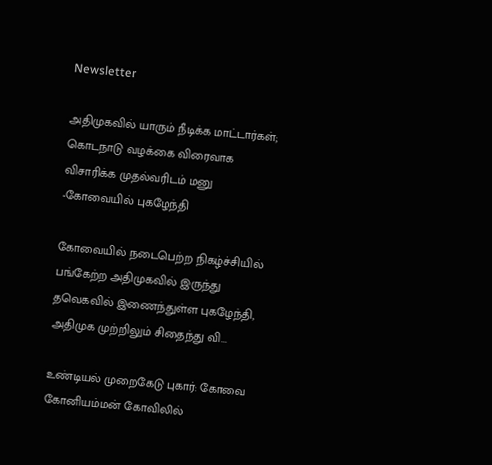Newsletter

அதிமுகவில் யாரும் நீடிக்க மாட்டார்கள்; கொடநாடு வழக்கை விரைவாக விசாரிக்க முதல்வரிடம் மனு -கோவையில் புகழேந்தி

கோவையில் நடைபெற்ற நிகழ்ச்சியில் பங்கேற்ற அதிமுகவில் இருந்து தவெகவில் இணைந்துள்ள புகழேந்தி, அதிமுக முற்றிலும் சிதைந்து வி...

உண்டியல் முறைகேடு புகார்: கோவை கோனியம்மன் கோவிலில்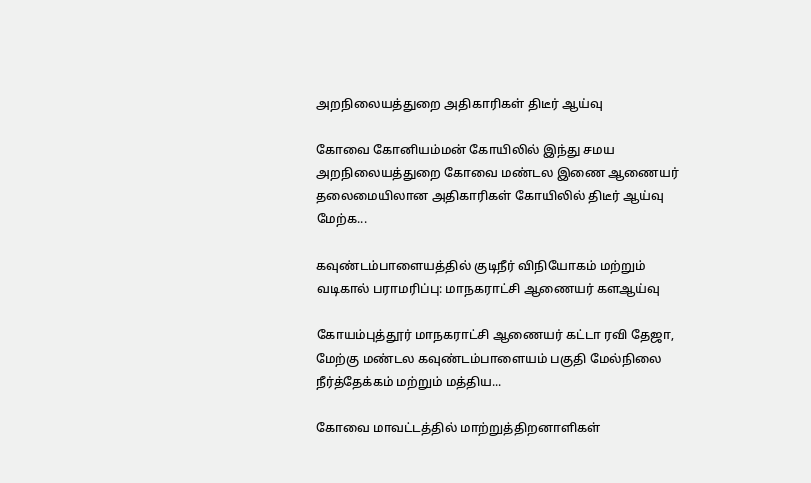அறநிலையத்துறை அதிகாரிகள் திடீர் ஆய்வு

கோவை கோனியம்மன் கோயிலில் இந்து சமய அறநிலையத்துறை கோவை மண்டல இணை ஆணையர் தலைமையிலான அதிகாரிகள் கோயிலில் திடீர் ஆய்வு மேற்க...

கவுண்டம்பாளையத்தில் குடிநீர் விநியோகம் மற்றும் வடிகால் பராமரிப்பு: மாநகராட்சி ஆணையர் களஆய்வு

கோயம்புத்தூர் மாநகராட்சி ஆணையர் கட்டா ரவி தேஜா, மேற்கு மண்டல கவுண்டம்பாளையம் பகுதி மேல்நிலை நீர்த்தேக்கம் மற்றும் மத்திய...

கோவை மாவட்டத்தில் மாற்றுத்திறனாளிகள்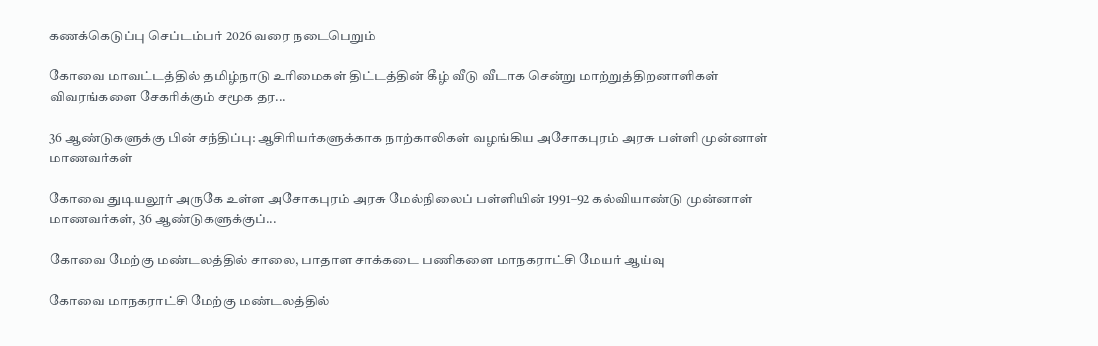கணக்கெடுப்பு செப்டம்பர் 2026 வரை நடைபெறும்

கோவை மாவட்டத்தில் தமிழ்நாடு உரிமைகள் திட்டத்தின் கீழ் வீடு வீடாக சென்று மாற்றுத்திறனாளிகள் விவரங்களை சேகரிக்கும் சமூக தர...

36 ஆண்டுகளுக்கு பின் சந்திப்பு: ஆசிரியர்களுக்காக நாற்காலிகள் வழங்கிய அசோகபுரம் அரசு பள்ளி முன்னாள் மாணவர்கள்

கோவை துடியலூர் அருகே உள்ள அசோகபுரம் அரசு மேல்நிலைப் பள்ளியின் 1991–92 கல்வியாண்டு முன்னாள் மாணவர்கள், 36 ஆண்டுகளுக்குப்...

கோவை மேற்கு மண்டலத்தில் சாலை, பாதாள சாக்கடை பணிகளை மாநகராட்சி மேயர் ஆய்வு

கோவை மாநகராட்சி மேற்கு மண்டலத்தில்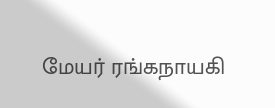மேயர் ரங்கநாயகி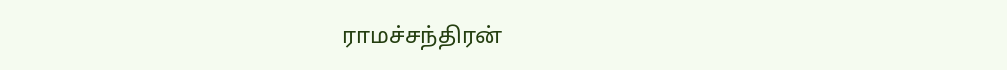ராமச்சந்திரன்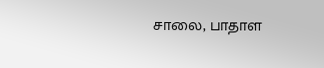சாலை, பாதாள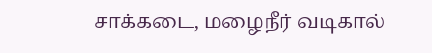சாக்கடை, மழைநீர் வடிகால்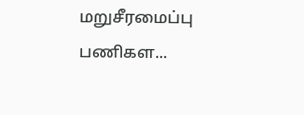மறுசீரமைப்பு பணிகள...